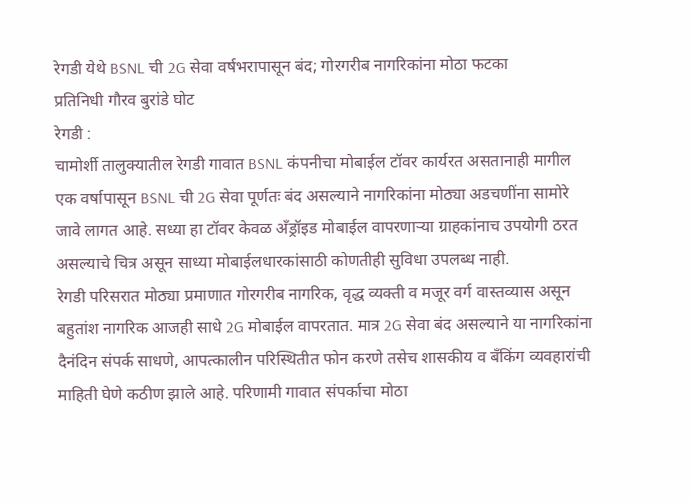रेगडी येथे BSNL ची 2G सेवा वर्षभरापासून बंद; गोरगरीब नागरिकांना मोठा फटका
प्रतिनिधी गौरव बुरांडे घोट
रेगडी :
चामोर्शी तालुक्यातील रेगडी गावात BSNL कंपनीचा मोबाईल टॉवर कार्यरत असतानाही मागील एक वर्षापासून BSNL ची 2G सेवा पूर्णतः बंद असल्याने नागरिकांना मोठ्या अडचणींना सामोरे जावे लागत आहे. सध्या हा टॉवर केवळ अँड्रॉइड मोबाईल वापरणाऱ्या ग्राहकांनाच उपयोगी ठरत असल्याचे चित्र असून साध्या मोबाईलधारकांसाठी कोणतीही सुविधा उपलब्ध नाही.
रेगडी परिसरात मोठ्या प्रमाणात गोरगरीब नागरिक, वृद्ध व्यक्ती व मजूर वर्ग वास्तव्यास असून बहुतांश नागरिक आजही साधे 2G मोबाईल वापरतात. मात्र 2G सेवा बंद असल्याने या नागरिकांना दैनंदिन संपर्क साधणे, आपत्कालीन परिस्थितीत फोन करणे तसेच शासकीय व बँकिंग व्यवहारांची माहिती घेणे कठीण झाले आहे. परिणामी गावात संपर्काचा मोठा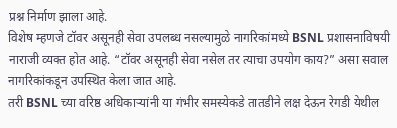प्रश्न निर्माण झाला आहे.
विशेष म्हणजे टॉवर असूनही सेवा उपलब्ध नसल्यामुळे नागरिकांमध्ये BSNL प्रशासनाविषयी नाराजी व्यक्त होत आहे. “टॉवर असूनही सेवा नसेल तर त्याचा उपयोग काय?” असा सवाल नागरिकांकडून उपस्थित केला जात आहे.
तरी BSNL च्या वरिष्ठ अधिकाऱ्यांनी या गंभीर समस्येकडे तातडीने लक्ष देऊन रेगडी येथील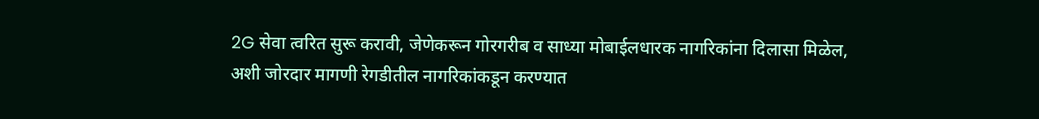2G सेवा त्वरित सुरू करावी, जेणेकरून गोरगरीब व साध्या मोबाईलधारक नागरिकांना दिलासा मिळेल, अशी जोरदार मागणी रेगडीतील नागरिकांकडून करण्यात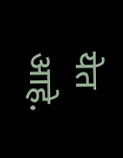येत आहे.